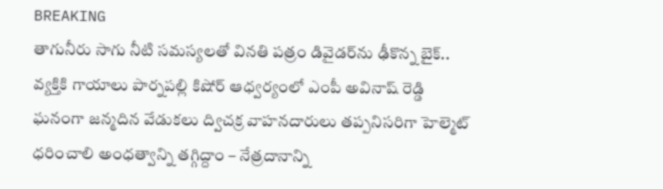BREAKING
తాగునీరు సాగు నీటి సమస్యలతో వినతి పత్రం డివైడర్‌ను ఢీకొన్న బైక్.. వ్యక్తికి గాయాలు పార్నపల్లి కిషోర్ ఆధ్వర్యంలో ఎంపీ అవినాష్ రెడ్డి ఘనంగా జన్మదిన వేడుకలు ద్విచక్ర వాహనదారులు తప్పనిసరిగా హెల్మెట్ ధరించాలి అంధత్వాన్ని తగ్గిద్దాం – నేత్రదానాన్ని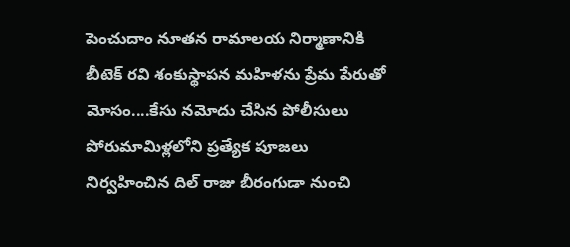పెంచుదాం నూతన రామాలయ నిర్మాణానికి బీటెక్ రవి శంకుస్థాపన మహిళను ప్రేమ పేరుతో మోసం....కేసు నమోదు చేసిన పోలీసులు పోరుమామిళ్లలోని ప్రత్యేక పూజలు నిర్వహించిన దిల్ రాజు బీరంగుడా నుంచి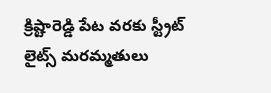క్రిష్టారెడ్డి పేట వరకు స్ట్రీట్ లైట్స్ మరమ్మతులు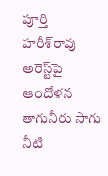పూర్తి హరీశ్‌రావు అరెస్ట్‌పై ఆందోళన తాగునీరు సాగు నీటి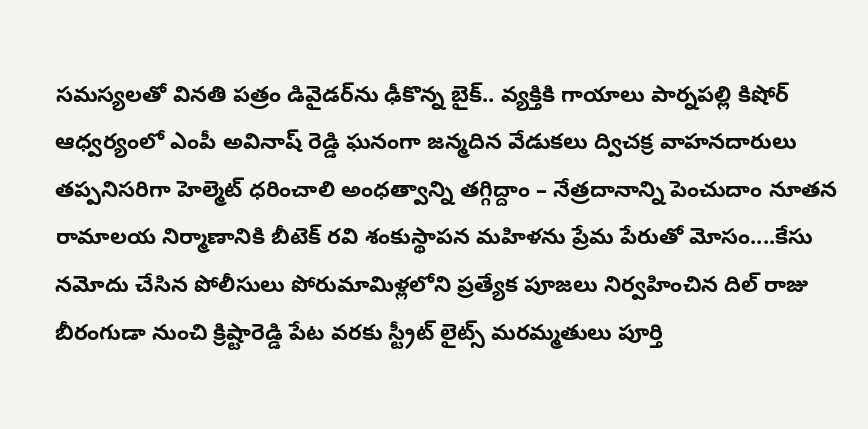సమస్యలతో వినతి పత్రం డివైడర్‌ను ఢీకొన్న బైక్.. వ్యక్తికి గాయాలు పార్నపల్లి కిషోర్ ఆధ్వర్యంలో ఎంపీ అవినాష్ రెడ్డి ఘనంగా జన్మదిన వేడుకలు ద్విచక్ర వాహనదారులు తప్పనిసరిగా హెల్మెట్ ధరించాలి అంధత్వాన్ని తగ్గిద్దాం – నేత్రదానాన్ని పెంచుదాం నూతన రామాలయ నిర్మాణానికి బీటెక్ రవి శంకుస్థాపన మహిళను ప్రేమ పేరుతో మోసం....కేసు నమోదు చేసిన పోలీసులు పోరుమామిళ్లలోని ప్రత్యేక పూజలు నిర్వహించిన దిల్ రాజు బీరంగుడా నుంచి క్రిష్టారెడ్డి పేట వరకు స్ట్రీట్ లైట్స్ మరమ్మతులు పూర్తి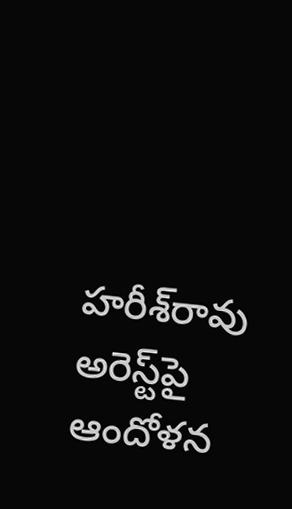హరీశ్‌రావు అరెస్ట్‌పై ఆందోళన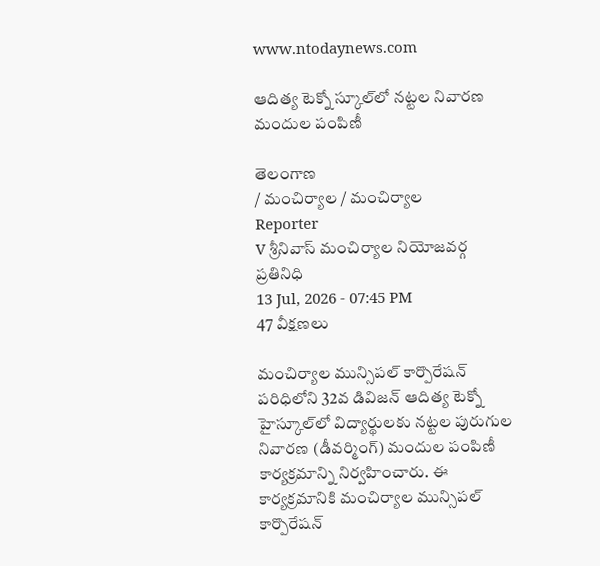www.ntodaynews.com

ఆదిత్య టెక్నో స్కూల్‌లో నట్టల నివారణ మందుల పంపిణీ

తెలంగాణ
/ మంచిర్యాల / మంచిర్యాల
Reporter
V శ్రీనివాస్ మంచిర్యాల నియోజవర్గ ప్రతినిధి
13 Jul, 2026 - 07:45 PM
47 వీక్షణలు

మంచిర్యాల మున్సిపల్ కార్పొరేషన్ పరిధిలోని 32వ డివిజన్ ఆదిత్య టెక్నో హైస్కూల్‌లో విద్యార్థులకు నట్టల పురుగుల నివారణ (డీవర్మింగ్) మందుల పంపిణీ కార్యక్రమాన్ని నిర్వహించారు. ఈ కార్యక్రమానికి మంచిర్యాల మున్సిపల్ కార్పొరేషన్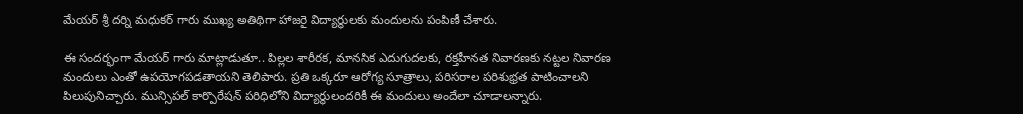మేయర్ శ్రీ దర్ని మధుకర్ గారు ముఖ్య అతిథిగా హాజరై విద్యార్థులకు మందులను పంపిణీ చేశారు.

ఈ సందర్భంగా మేయర్ గారు మాట్లాడుతూ.. పిల్లల శారీరక, మానసిక ఎదుగుదలకు, రక్తహీనత నివారణకు నట్టల నివారణ మందులు ఎంతో ఉపయోగపడతాయని తెలిపారు. ప్రతి ఒక్కరూ ఆరోగ్య సూత్రాలు, పరిసరాల పరిశుభ్రత పాటించాలని పిలుపునిచ్చారు. మున్సిపల్ కార్పొరేషన్ పరిధిలోని విద్యార్థులందరికీ ఈ మందులు అందేలా చూడాలన్నారు.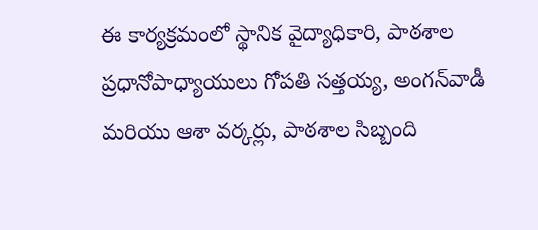ఈ కార్యక్రమంలో స్థానిక వైద్యాధికారి, పాఠశాల ప్రధానోపాధ్యాయులు గోపతి సత్తయ్య, అంగన్‌వాడీ మరియు ఆశా వర్కర్లు, పాఠశాల సిబ్బంది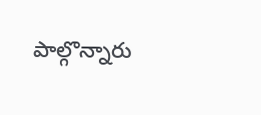పాల్గొన్నారు